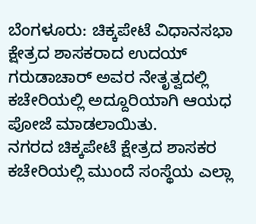ಬೆಂಗಳೂರು: ಚಿಕ್ಕಪೇಟೆ ವಿಧಾನಸಭಾ ಕ್ಷೇತ್ರದ ಶಾಸಕರಾದ ಉದಯ್ ಗರುಡಾಚಾರ್ ಅವರ ನೇತೃತ್ವದಲ್ಲಿ ಕಚೇರಿಯಲ್ಲಿ ಅದ್ದೂರಿಯಾಗಿ ಆಯಧ ಪೋಜೆ ಮಾಡಲಾಯಿತು.
ನಗರದ ಚಿಕ್ಕಪೇಟೆ ಕ್ಷೇತ್ರದ ಶಾಸಕರ ಕಚೇರಿಯಲ್ಲಿ ಮುಂದೆ ಸಂಸ್ಥೆಯ ಎಲ್ಲಾ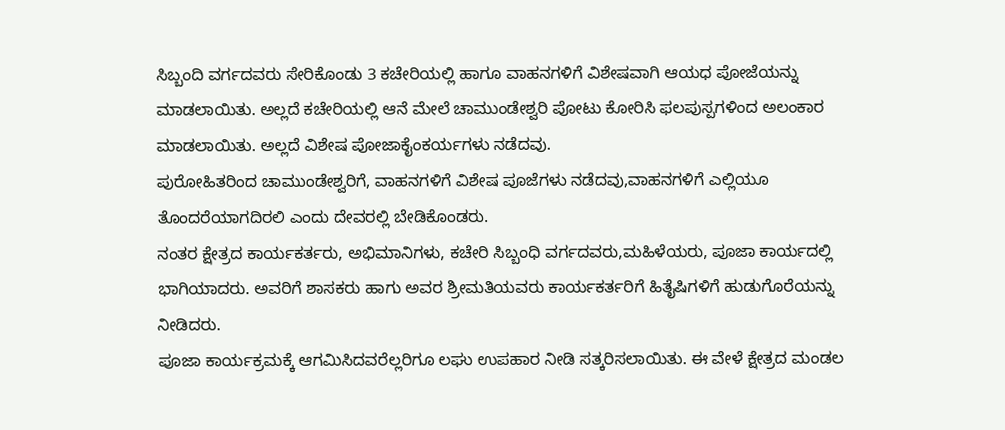ಸಿಬ್ಬಂದಿ ವರ್ಗದವರು ಸೇರಿಕೊಂಡು 3 ಕಚೇರಿಯಲ್ಲಿ ಹಾಗೂ ವಾಹನಗಳಿಗೆ ವಿಶೇಷವಾಗಿ ಆಯಧ ಪೋಜೆಯನ್ನು ಮಾಡಲಾಯಿತು. ಅಲ್ಲದೆ ಕಚೇರಿಯಲ್ಲಿ ಆನೆ ಮೇಲೆ ಚಾಮುಂಡೇಶ್ವರಿ ಪೋಟು ಕೋರಿಸಿ ಫಲಪುಸ್ಪಗಳಿಂದ ಅಲಂಕಾರ ಮಾಡಲಾಯಿತು. ಅಲ್ಲದೆ ವಿಶೇಷ ಪೋಜಾಕೈಂಕರ್ಯಗಳು ನಡೆದವು.
ಪುರೋಹಿತರಿಂದ ಚಾಮುಂಡೇಶ್ವರಿಗೆ, ವಾಹನಗಳಿಗೆ ವಿಶೇಷ ಪೂಜೆಗಳು ನಡೆದವು,ವಾಹನಗಳಿಗೆ ಎಲ್ಲಿಯೂ ತೊಂದರೆಯಾಗದಿರಲಿ ಎಂದು ದೇವರಲ್ಲಿ ಬೇಡಿಕೊಂಡರು.
ನಂತರ ಕ್ಷೇತ್ರದ ಕಾರ್ಯಕರ್ತರು, ಅಭಿಮಾನಿಗಳು, ಕಚೇರಿ ಸಿಬ್ಬಂಧಿ ವರ್ಗದವರು,ಮಹಿಳೆಯರು, ಪೂಜಾ ಕಾರ್ಯದಲ್ಲಿ ಭಾಗಿಯಾದರು. ಅವರಿಗೆ ಶಾಸಕರು ಹಾಗು ಅವರ ಶ್ರೀಮತಿಯವರು ಕಾರ್ಯಕರ್ತರಿಗೆ ಹಿತೈಷಿಗಳಿಗೆ ಹುಡುಗೊರೆಯನ್ನು ನೀಡಿದರು.
ಪೂಜಾ ಕಾರ್ಯಕ್ರಮಕ್ಕೆ ಆಗಮಿಸಿದವರೆಲ್ಲರಿಗೂ ಲಘು ಉಪಹಾರ ನೀಡಿ ಸತ್ಕರಿಸಲಾಯಿತು. ಈ ವೇಳೆ ಕ್ಷೇತ್ರದ ಮಂಡಲ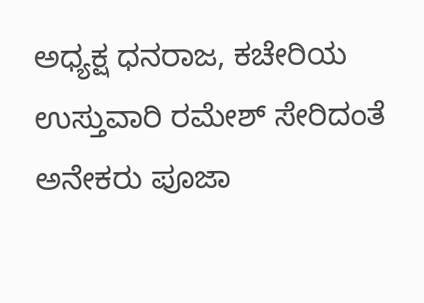ಅಧ್ಯಕ್ಷ ಧನರಾಜ, ಕಚೇರಿಯ ಉಸ್ತುವಾರಿ ರಮೇಶ್ ಸೇರಿದಂತೆ ಅನೇಕರು ಪೂಜಾ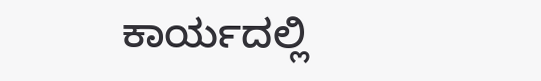ಕಾರ್ಯದಲ್ಲಿ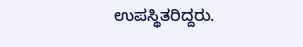ಉಪಸ್ಥಿತರಿದ್ದರು.